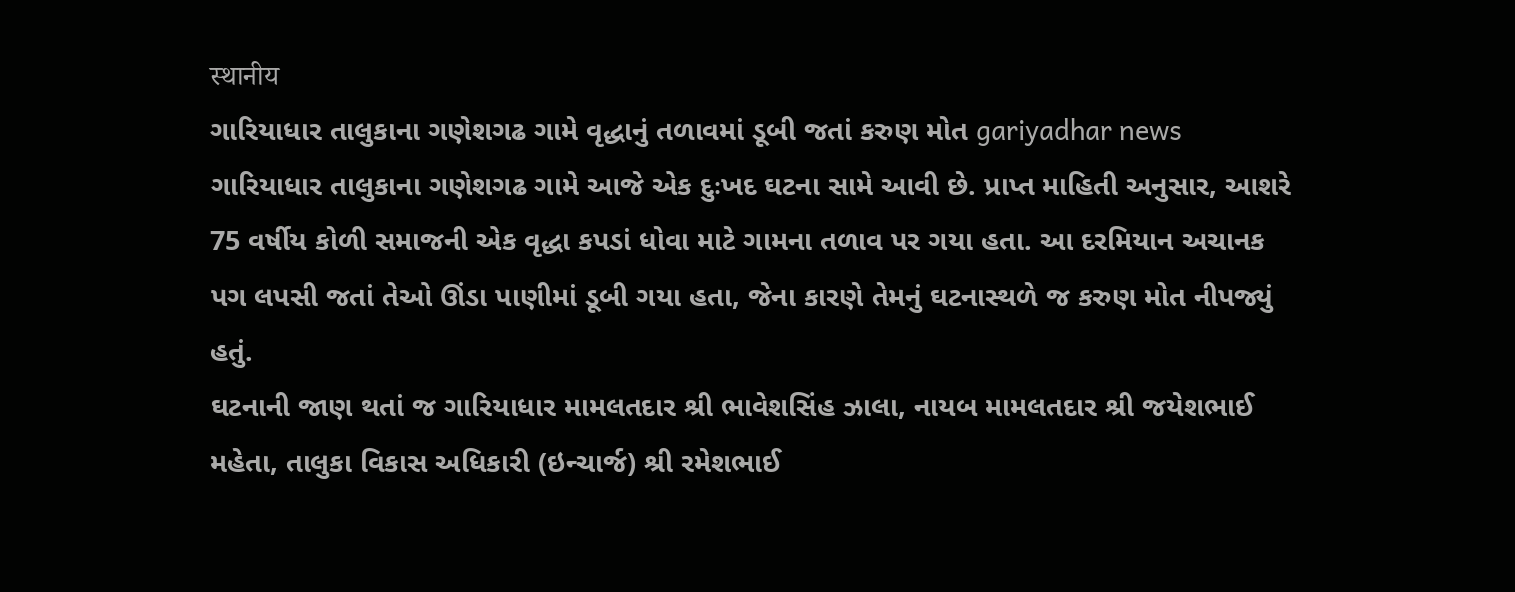स्थानीय
ગારિયાધાર તાલુકાના ગણેશગઢ ગામે વૃદ્ધાનું તળાવમાં ડૂબી જતાં કરુણ મોત gariyadhar news
ગારિયાધાર તાલુકાના ગણેશગઢ ગામે આજે એક દુઃખદ ઘટના સામે આવી છે. પ્રાપ્ત માહિતી અનુસાર, આશરે 75 વર્ષીય કોળી સમાજની એક વૃદ્ધા કપડાં ધોવા માટે ગામના તળાવ પર ગયા હતા. આ દરમિયાન અચાનક પગ લપસી જતાં તેઓ ઊંડા પાણીમાં ડૂબી ગયા હતા, જેના કારણે તેમનું ઘટનાસ્થળે જ કરુણ મોત નીપજ્યું હતું.
ઘટનાની જાણ થતાં જ ગારિયાધાર મામલતદાર શ્રી ભાવેશસિંહ ઝાલા, નાયબ મામલતદાર શ્રી જયેશભાઈ મહેતા, તાલુકા વિકાસ અધિકારી (ઇન્ચાર્જ) શ્રી રમેશભાઈ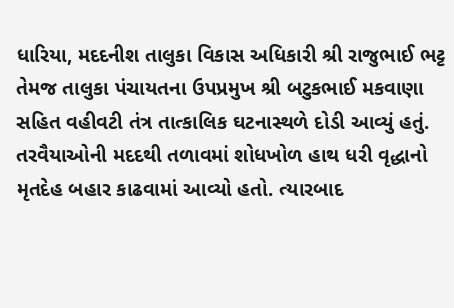ધારિયા, મદદનીશ તાલુકા વિકાસ અધિકારી શ્રી રાજુભાઈ ભટ્ટ તેમજ તાલુકા પંચાયતના ઉપપ્રમુખ શ્રી બટુકભાઈ મકવાણા સહિત વહીવટી તંત્ર તાત્કાલિક ઘટનાસ્થળે દોડી આવ્યું હતું.
તરવૈયાઓની મદદથી તળાવમાં શોધખોળ હાથ ધરી વૃદ્ધાનો મૃતદેહ બહાર કાઢવામાં આવ્યો હતો. ત્યારબાદ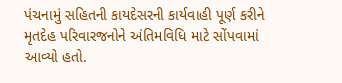પંચનામું સહિતની કાયદેસરની કાર્યવાહી પૂર્ણ કરીને મૃતદેહ પરિવારજનોને અંતિમવિધિ માટે સોંપવામાં આવ્યો હતો.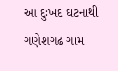આ દુઃખદ ઘટનાથી ગણેશગઢ ગામ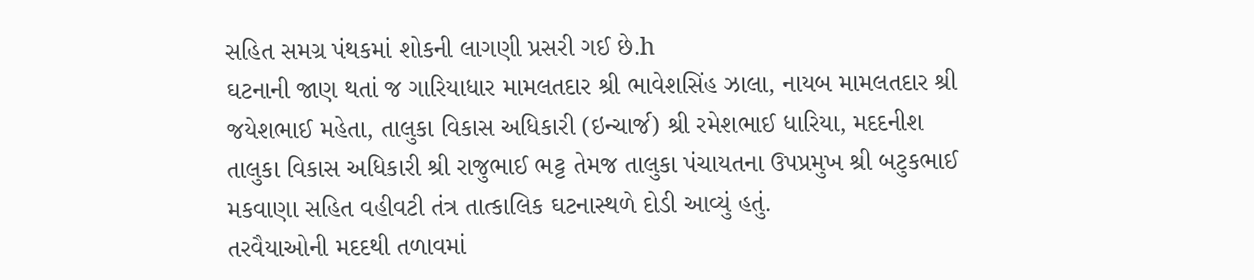સહિત સમગ્ર પંથકમાં શોકની લાગણી પ્રસરી ગઈ છે.h
ઘટનાની જાણ થતાં જ ગારિયાધાર મામલતદાર શ્રી ભાવેશસિંહ ઝાલા, નાયબ મામલતદાર શ્રી જયેશભાઈ મહેતા, તાલુકા વિકાસ અધિકારી (ઇન્ચાર્જ) શ્રી રમેશભાઈ ધારિયા, મદદનીશ તાલુકા વિકાસ અધિકારી શ્રી રાજુભાઈ ભટ્ટ તેમજ તાલુકા પંચાયતના ઉપપ્રમુખ શ્રી બટુકભાઈ મકવાણા સહિત વહીવટી તંત્ર તાત્કાલિક ઘટનાસ્થળે દોડી આવ્યું હતું.
તરવૈયાઓની મદદથી તળાવમાં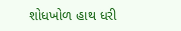શોધખોળ હાથ ધરી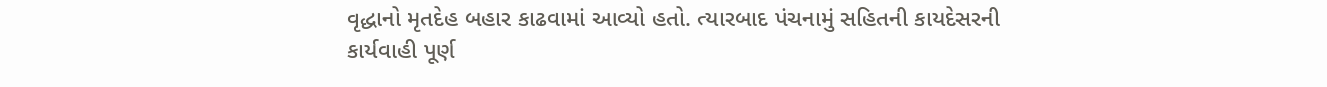વૃદ્ધાનો મૃતદેહ બહાર કાઢવામાં આવ્યો હતો. ત્યારબાદ પંચનામું સહિતની કાયદેસરની કાર્યવાહી પૂર્ણ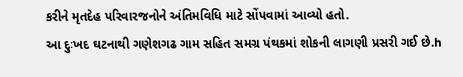કરીને મૃતદેહ પરિવારજનોને અંતિમવિધિ માટે સોંપવામાં આવ્યો હતો.
આ દુઃખદ ઘટનાથી ગણેશગઢ ગામ સહિત સમગ્ર પંથકમાં શોકની લાગણી પ્રસરી ગઈ છે.h